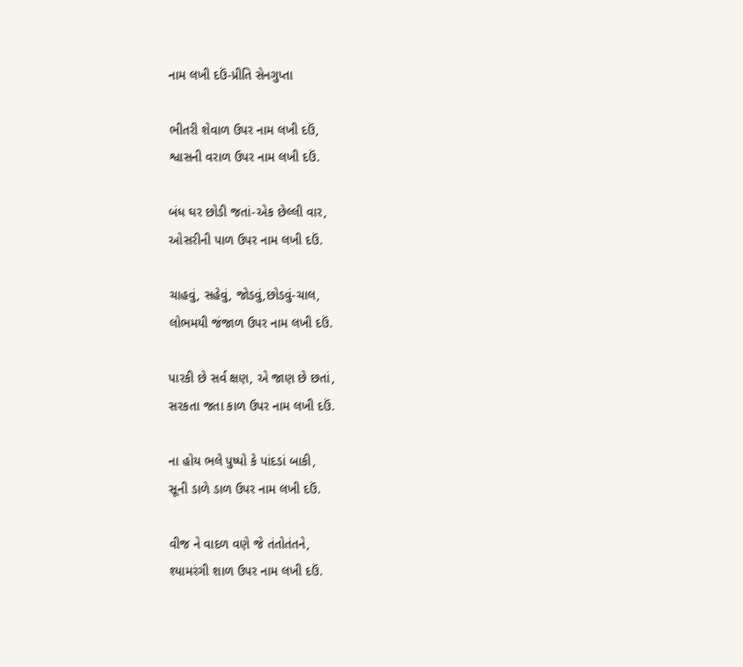નામ લખી દઉં-પ્રીતિ સેનગુપ્તા

ભીતરી શેવાળ ઉપર નામ લખી દઉં,
શ્વાસની વરાળ ઉપર નામ લખી દઉં.

બંધ ઘર છોડી જતાં-એક છેલ્લી વાર,
ઓસરીની પાળ ઉપર નામ લખી દઉં.

ચાહવું, સહેવું, જોડવું,છોડવું-ચાલ,
લોભમયી જંજાળ ઉપર નામ લખી દઉં.

પારકી છે સર્વ ક્ષણ, એ જાણ છે છતાં,
સરકતા જતા કાળ ઉપર નામ લખી દઉં.

ના હોય ભલે પુષ્પો કે પાંદડાં બાકી,
સૂની ડાળે ડાળ ઉપર નામ લખી દઉં.

વીજ ને વાદળ વણે જે તંતોતંતને,
શ્યામરંગી શાળ ઉપર નામ લખી દઉં.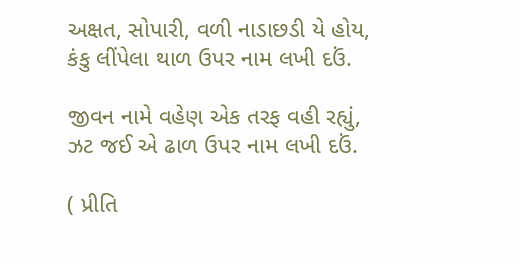અક્ષત, સોપારી, વળી નાડાછડી યે હોય,
કંકુ લીંપેલા થાળ ઉપર નામ લખી દઉં.

જીવન નામે વહેણ એક તરફ વહી રહ્યું,
ઝટ જઈ એ ઢાળ ઉપર નામ લખી દઉં.

( પ્રીતિ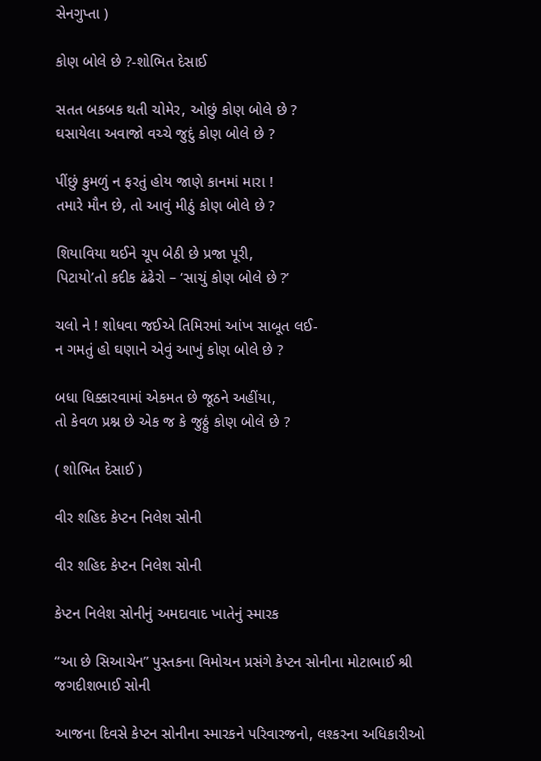સેનગુપ્તા )

કોણ બોલે છે ?-શોભિત દેસાઈ

સતત બકબક થતી ચોમેર, ઓછું કોણ બોલે છે ?
ઘસાયેલા અવાજો વચ્ચે જુદું કોણ બોલે છે ?

પીંછું કુમળું ન ફરતું હોય જાણે કાનમાં મારા !
તમારે મૌન છે, તો આવું મીઠું કોણ બોલે છે ?

શિયાવિયા થઈને ચૂપ બેઠી છે પ્રજા પૂરી,
પિટાયો’તો કદીક ઢંઢેરો – ‘સાચું કોણ બોલે છે ?’

ચલો ને ! શોધવા જઈએ તિમિરમાં આંખ સાબૂત લઈ-
ન ગમતું હો ઘણાને એવું આખું કોણ બોલે છે ?

બધા ધિક્કારવામાં એકમત છે જૂઠને અહીંયા,
તો કેવળ પ્રશ્ન છે એક જ કે જુઠ્ઠું કોણ બોલે છે ?

( શોભિત દેસાઈ )

વીર શહિદ કેપ્ટન નિલેશ સોની

વીર શહિદ કેપ્ટન નિલેશ સોની

કેપ્ટન નિલેશ સોનીનું અમદાવાદ ખાતેનું સ્મારક

“આ છે સિઆચેન” પુસ્તકના વિમોચન પ્રસંગે કેપ્ટન સોનીના મોટાભાઈ શ્રી જગદીશભાઈ સોની

આજના દિવસે કેપ્ટન સોનીના સ્મારકને પરિવારજનો, લશ્કરના અધિકારીઓ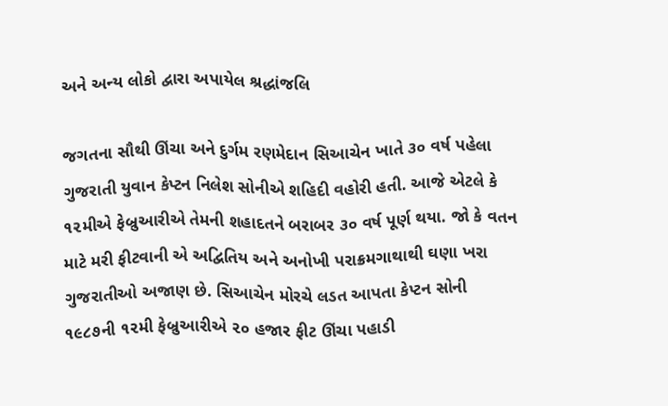અને અન્ય લોકો દ્વારા અપાયેલ શ્રદ્ધાંજલિ

જગતના સૌથી ઊંચા અને દુર્ગમ રણમેદાન સિઆચેન ખાતે ૩૦ વર્ષ પહેલા ગુજરાતી યુવાન કેપ્ટન નિલેશ સોનીએ શહિદી વહોરી હતી. આજે એટલે કે ૧૨મીએ ફેબ્રુઆરીએ તેમની શહાદતને બરાબર ૩૦ વર્ષ પૂર્ણ થયા. જો કે વતન માટે મરી ફીટવાની એ અદ્વિતિય અને અનોખી પરાક્રમગાથાથી ઘણા ખરા ગુજરાતીઓ અજાણ છે. સિઆચેન મોરચે લડત આપતા કેપ્ટન સોની ૧૯૮૭ની ૧૨મી ફેબ્રુઆરીએ ૨૦ હજાર ફીટ ઊંચા પહાડી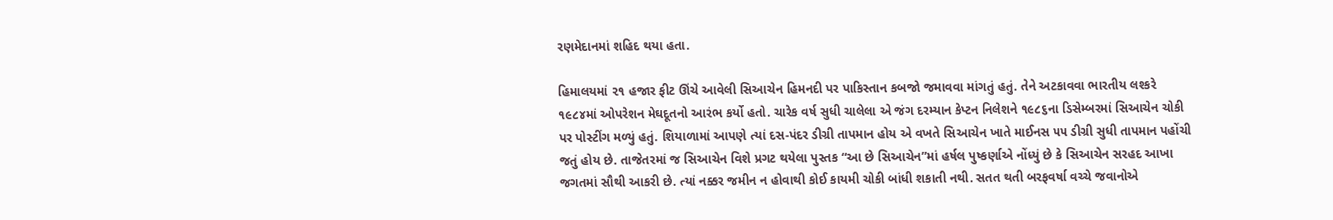રણમેદાનમાં શહિદ થયા હતા.

હિમાલયમાં ૨૧ હજાર ફીટ ઊંચે આવેલી સિઆચેન હિમનદી પર પાકિસ્તાન કબજો જમાવવા માંગતું હતું. તેને અટકાવવા ભારતીય લશ્કરે ૧૯૮૪માં ઓપરેશન મેઘદૂતનો આરંભ કર્યો હતો. ચારેક વર્ષ સુધી ચાલેલા એ જંગ દરમ્યાન કેપ્ટન નિલેશને ૧૯૮૬ના ડિસેમ્બરમાં સિઆચેન ચોકી પર પોસ્ટીંગ મળ્યું હતું. શિયાળામાં આપણે ત્યાં દસ-પંદર ડીગ્રી તાપમાન હોય એ વખતે સિઆચેન ખાતે માઈનસ ૫૫ ડીગ્રી સુધી તાપમાન પહોંચી જતું હોય છે. તાજેતરમાં જ સિઆચેન વિશે પ્રગટ થયેલા પુસ્તક “આ છે સિઆચેન”માં હર્ષલ પુષ્કર્ણાએ નોંધ્યું છે કે સિઆચેન સરહદ આખા જગતમાં સૌથી આકરી છે. ત્યાં નક્કર જમીન ન હોવાથી કોઈ કાયમી ચોકી બાંધી શકાતી નથી. સતત થતી બરફવર્ષા વચ્ચે જવાનોએ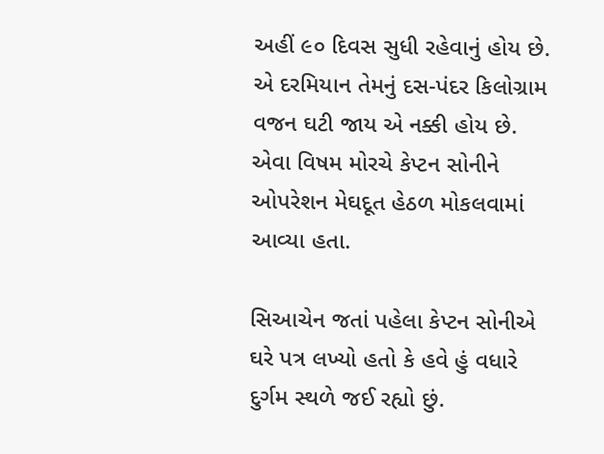અહીં ૯૦ દિવસ સુધી રહેવાનું હોય છે. એ દરમિયાન તેમનું દસ-પંદર કિલોગ્રામ વજન ઘટી જાય એ નક્કી હોય છે. એવા વિષમ મોરચે કેપ્ટન સોનીને ઓપરેશન મેઘદૂત હેઠળ મોકલવામાં આવ્યા હતા.

સિઆચેન જતાં પહેલા કેપ્ટન સોનીએ ઘરે પત્ર લખ્યો હતો કે હવે હું વધારે દુર્ગમ સ્થળે જઈ રહ્યો છું.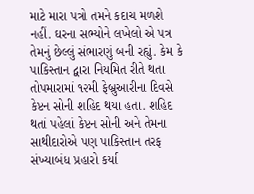માટે મારા પત્રો તમને કદાચ મળશે નહીં. ઘરના સભ્યોને લખેલો એ પત્ર તેમનું છેલ્લું સંભારણું બની રહ્યું. કેમ કે પાકિસ્તાન દ્વારા નિયમિત રીતે થતા તોપમારામાં ૧૨મી ફેબ્રુઆરીના દિવસે કેપ્ટન સોની શહિદ થયા હતા. શહિદ થતાં પહેલાં કેપ્ટન સોની અને તેમના સાથીદારોએ પણ પાકિસ્તાન તરફ સંખ્યાબંધ પ્રહારો કર્યા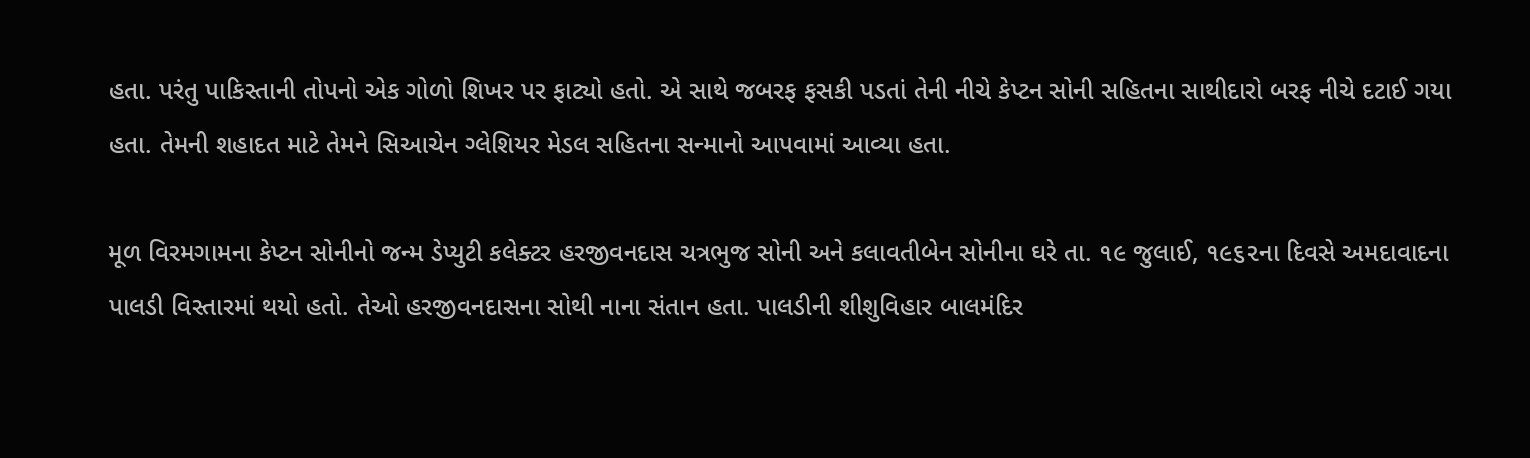હતા. પરંતુ પાકિસ્તાની તોપનો એક ગોળો શિખર પર ફાટ્યો હતો. એ સાથે જબરફ ફસકી પડતાં તેની નીચે કેપ્ટન સોની સહિતના સાથીદારો બરફ નીચે દટાઈ ગયા હતા. તેમની શહાદત માટે તેમને સિઆચેન ગ્લેશિયર મેડલ સહિતના સન્માનો આપવામાં આવ્યા હતા.

મૂળ વિરમગામના કેપ્ટન સોનીનો જન્મ ડેપ્યુટી કલેક્ટર હરજીવનદાસ ચત્રભુજ સોની અને કલાવતીબેન સોનીના ઘરે તા. ૧૯ જુલાઈ, ૧૯૬૨ના દિવસે અમદાવાદના પાલડી વિસ્તારમાં થયો હતો. તેઓ હરજીવનદાસના સોથી નાના સંતાન હતા. પાલડીની શીશુવિહાર બાલમંદિર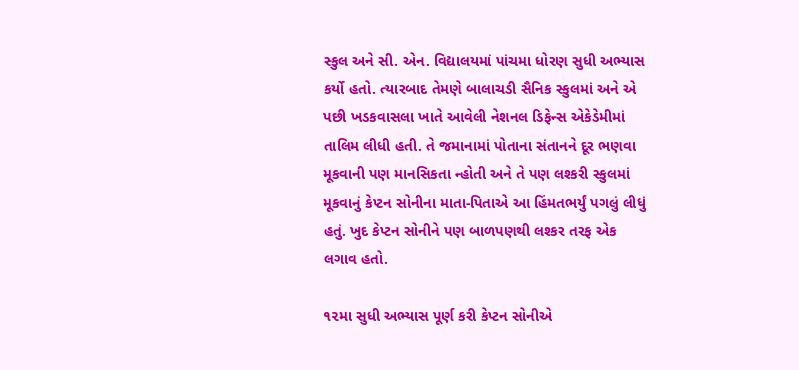સ્કુલ અને સી. એન. વિદ્યાલયમાં પાંચમા ધોરણ સુધી અભ્યાસ કર્યો હતો. ત્યારબાદ તેમણે બાલાચડી સૈનિક સ્કુલમાં અને એ પછી ખડકવાસલા ખાતે આવેલી નેશનલ ડિફેન્સ એકેડેમીમાં તાલિમ લીધી હતી. તે જમાનામાં પોતાના સંતાનને દૂર ભણવા મૂકવાની પણ માનસિકતા ન્હોતી અને તે પણ લશ્કરી સ્કુલમાં મૂકવાનું કેપ્ટન સોનીના માતા-પિતાએ આ હિંમતભર્યું પગલું લીધું હતું. ખુદ કેપ્ટન સોનીને પણ બાળપણથી લશ્કર તરફ એક લગાવ હતો.

૧૨મા સુધી અભ્યાસ પૂર્ણ કરી કેપ્ટન સોનીએ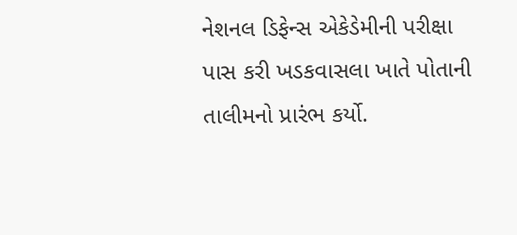નેશનલ ડિફેન્સ એકેડેમીની પરીક્ષા પાસ કરી ખડકવાસલા ખાતે પોતાની તાલીમનો પ્રારંભ કર્યો.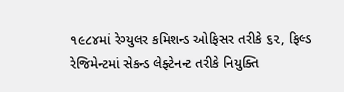૧૯૮૪માં રેગ્યુલર કમિશન્ડ ઓફિસર તરીકે ૬૨, ફિલ્ડ રેજિમેન્ટમાં સેકન્ડ લેફ્ટેનન્ટ તરીકે નિયુક્તિ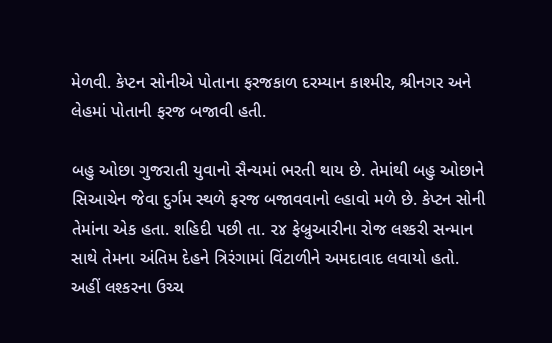મેળવી. કેપ્ટન સોનીએ પોતાના ફરજકાળ દરમ્યાન કાશ્મીર, શ્રીનગર અને લેહમાં પોતાની ફરજ બજાવી હતી.

બહુ ઓછા ગુજરાતી યુવાનો સૈન્યમાં ભરતી થાય છે. તેમાંથી બહુ ઓછાને સિઆચેન જેવા દુર્ગમ સ્થળે ફરજ બજાવવાનો લ્હાવો મળે છે. કેપ્ટન સોની તેમાંના એક હતા. શહિદી પછી તા. ૨૪ ફેબ્રુઆરીના રોજ લશ્કરી સન્માન સાથે તેમના અંતિમ દેહને ત્રિરંગામાં વિંટાળીને અમદાવાદ લવાયો હતો. અહીં લશ્કરના ઉચ્ચ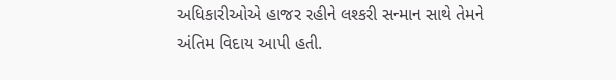અધિકારીઓએ હાજર રહીને લશ્કરી સન્માન સાથે તેમને અંતિમ વિદાય આપી હતી.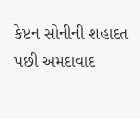કેપ્ટન સોનીની શહાદત પછી અમદાવાદ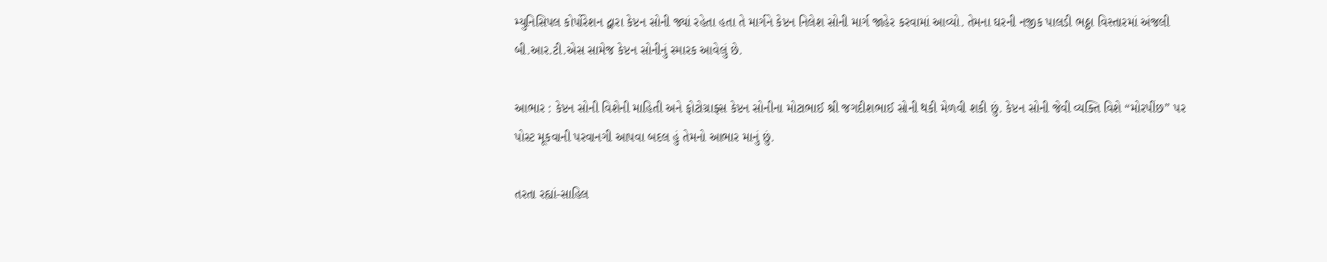મ્યુનિસિપલ કોર્પોરેશન દ્વારા કેપ્ટન સોની જ્યાં રહેતા હતા તે માર્ગને કેપ્ટન નિલેશ સોની માર્ગ જાહેર કરવામાં આવ્યો. તેમના ઘરની નજીક પાલડી ભઠ્ઠા વિસ્તારમાં અંજલી બી.આર.ટી.એસ સામેજ કેપ્ટન સોનીનું સ્મારક આવેલું છે.

આભાર : કેપ્ટન સોની વિશેની માહિતી અને ફોટોગ્રાફ્સ કેપ્ટન સોનીના મોટાભાઈ શ્રી જગદીશભાઈ સોની થકી મેળવી શકી છું. કેપ્ટન સોની જેવી વ્યક્તિ વિશે “મોરપીંછ” પર પોસ્ટ મૂકવાની પરવાનગી આપવા બદલ હું તેમનો આભાર માનું છું.

તરતા રહ્યાં-સાહિલ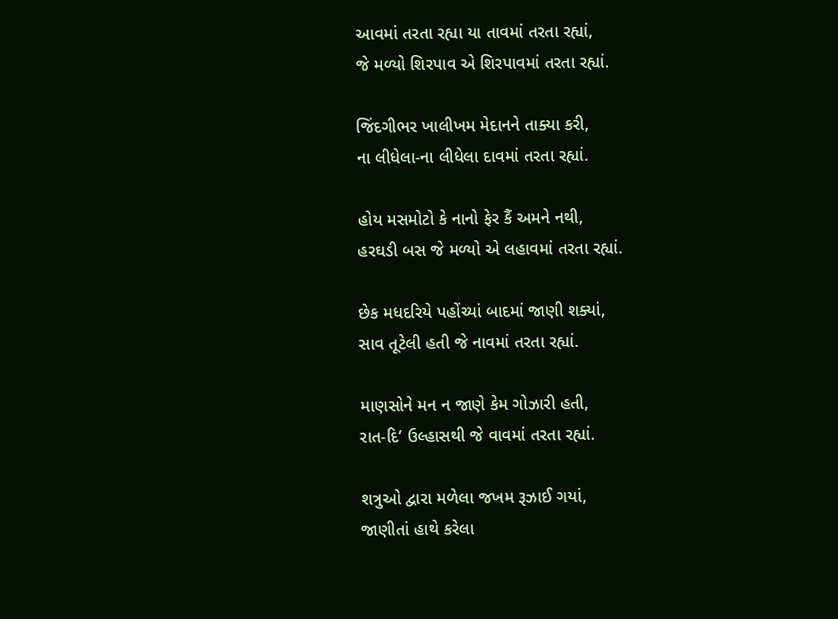આવમાં તરતા રહ્યા યા તાવમાં તરતા રહ્યાં,
જે મળ્યો શિરપાવ એ શિરપાવમાં તરતા રહ્યાં.

જિંદગીભર ખાલીખમ મેદાનને તાક્યા કરી,
ના લીધેલા-ના લીધેલા દાવમાં તરતા રહ્યાં.

હોય મસમોટો કે નાનો ફેર કૈં અમને નથી,
હરઘડી બસ જે મળ્યો એ લહાવમાં તરતા રહ્યાં.

છેક મધદરિયે પહોંચ્યાં બાદમાં જાણી શક્યાં,
સાવ તૂટેલી હતી જે નાવમાં તરતા રહ્યાં.

માણસોને મન ન જાણે કેમ ગોઝારી હતી,
રાત-દિ’ ઉલ્હાસથી જે વાવમાં તરતા રહ્યાં.

શત્રુઓ દ્વારા મળેલા જખમ રૂઝાઈ ગયાં,
જાણીતાં હાથે કરેલા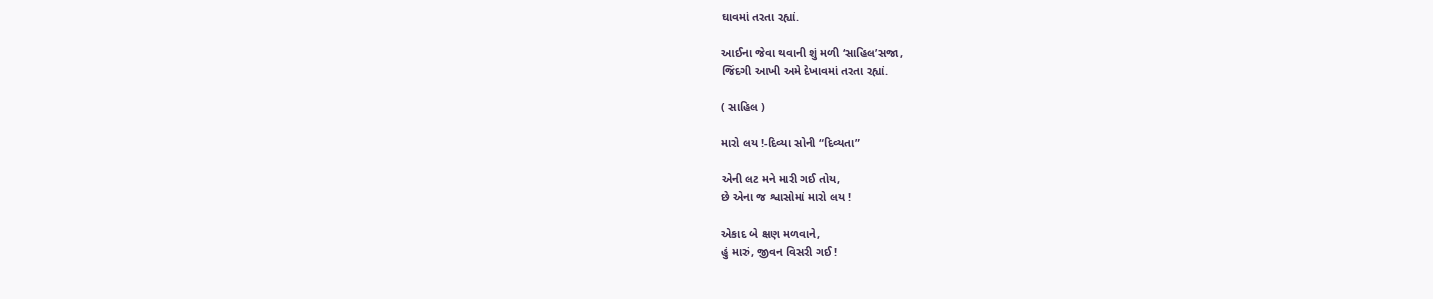ઘાવમાં તરતા રહ્યાં.

આઈના જેવા થવાની શું મળી ‘સાહિલ’સજા,
જિંદગી આખી અમે દેખાવમાં તરતા રહ્યાં.

( સાહિલ )

મારો લય !-દિવ્યા સોની “દિવ્યતા”

એની લટ મને મારી ગઈ તોય,
છે એના જ શ્વાસોમાં મારો લય !

એકાદ બે ક્ષણ મળવાને,
હું મારું, જીવન વિસરી ગઈ !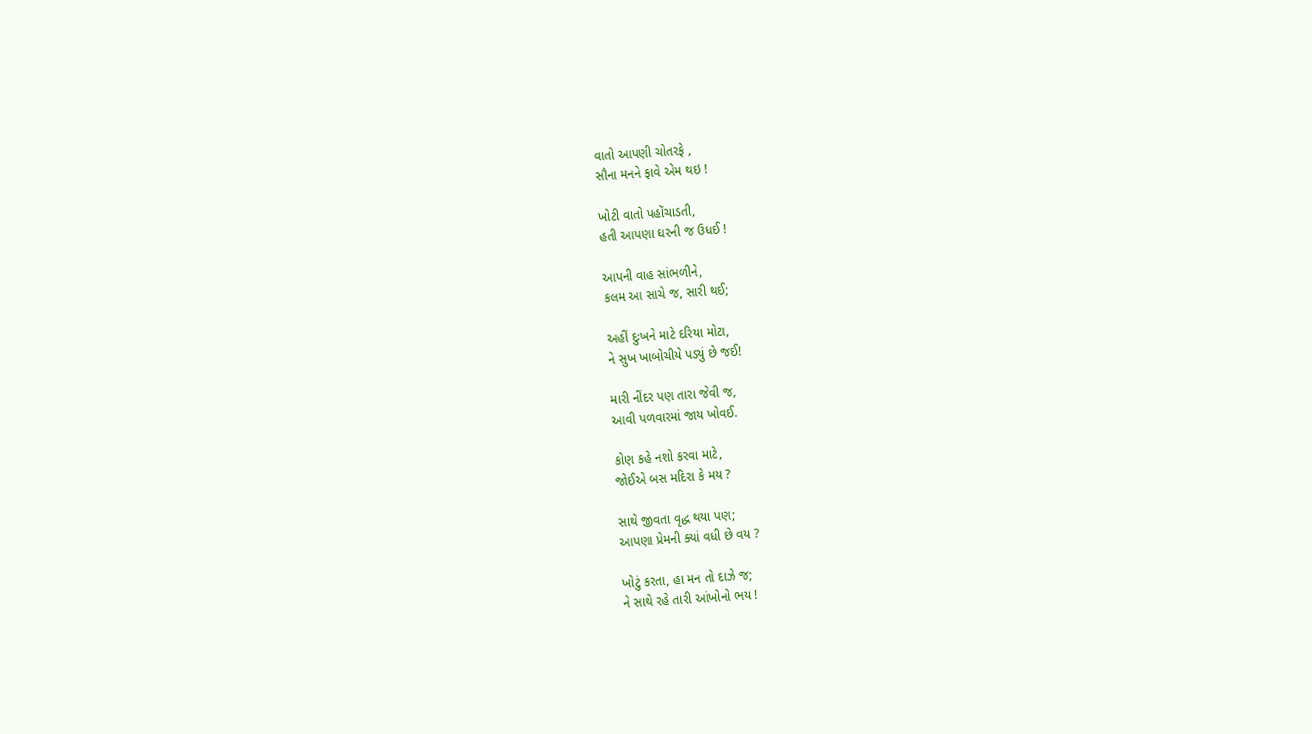વાતો આપણી ચોતરફે ,
સૌના મનને ફાવે એમ થઇ !

ખોટી વાતો પહોંચાડતી,
હતી આપણા ઘરની જ ઉધઈ !

આપની વાહ સાંભળીને,
કલમ આ સાચે જ, સારી થઈ;

અહીં દુઃખને માટે દરિયા મોટા,
ને સુખ ખાબોચીયે પડ્યું છે જઈ!

મારી નીંદર પણ તારા જેવી જ,
આવી પળવારમાં જાય ખોવઈ.

કોણ કહે નશો કરવા માટે,
જોઈએ બસ મદિરા કે મય ?

સાથે જીવતા વૃદ્ધ થયા પણ;
આપણા પ્રેમની ક્યાં વધી છે વય ?

ખોટું કરતા, હા મન તો દાઝે જ;
ને સાથે રહે તારી આંખોનો ભય !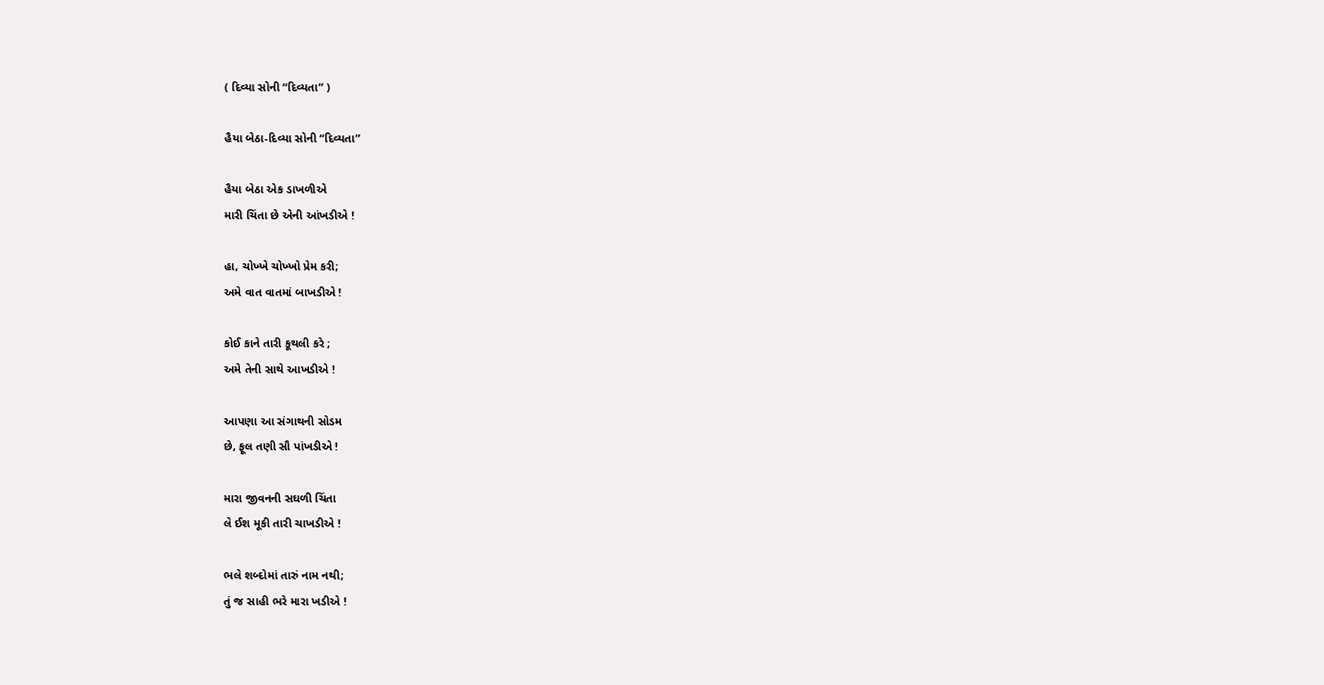( દિવ્યા સોની “દિવ્યતા” )

હૈયા બેઠા-દિવ્યા સોની “દિવ્યતા”

હૈયા બેઠા એક ડાખળીએ
મારી ચિંતા છે એની આંખડીએ !

હા, ચોખ્ખે ચોખ્ખો પ્રેમ કરી;
અમે વાત વાતમાં બાખડીએ !

કોઈ કાને તારી કૂથલી કરે ;
અમે તેની સાથે આખડીએ !

આપણા આ સંગાથની સોડમ
છે, ફૂલ તણી સૌ પાંખડીએ !

મારા જીવનની સઘળી ચિંતા
લે ઈશ મૂકી તારી ચાખડીએ !

ભલે શબ્દોમાં તારું નામ નથી;
તું જ સાહી ભરે મારા ખડીએ !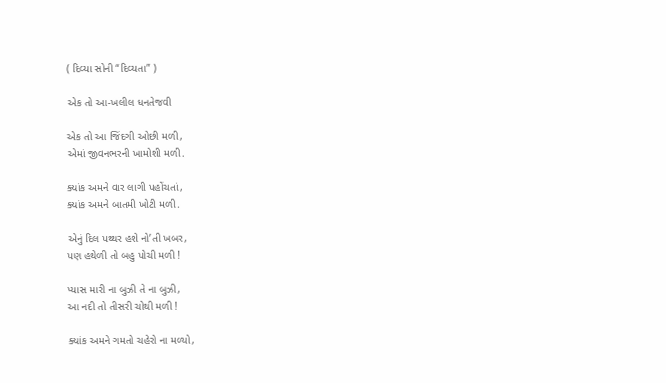( દિવ્યા સોની “દિવ્યતા” )

એક તો આ-ખલીલ ધનતેજવી

એક તો આ જિંદગી ઓછી મળી,
એમાં જીવનભરની ખામોશી મળી.

ક્યાંક અમને વાર લાગી પહોંચતાં,
ક્યાંક અમને બાતમી ખોટી મળી.

એનું દિલ પથ્થર હશે નો’તી ખબર,
પણ હથેળી તો બહુ પોચી મળી !

પ્યાસ મારી ના બુઝી તે ના બુઝી,
આ નદી તો તીસરી ચોથી મળી !

ક્યાંક અમને ગમતો ચહેરો ના મળ્યો,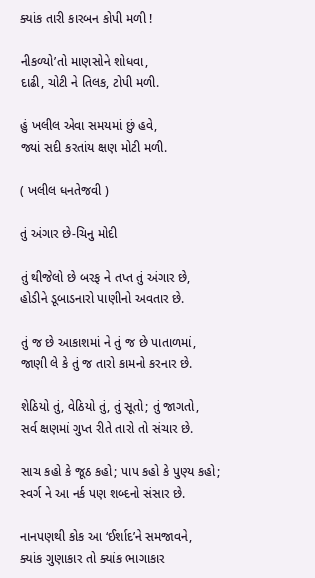ક્યાંક તારી કારબન કોપી મળી !

નીકળ્યો’તો માણસોને શોધવા,
દાઢી, ચોટી ને તિલક, ટોપી મળી.

હું ખલીલ એવા સમયમાં છું હવે,
જ્યાં સદી કરતાંય ક્ષણ મોટી મળી.

( ખલીલ ધનતેજવી )

તું અંગાર છે-ચિનુ મોદી

તું થીજેલો છે બરફ ને તપ્ત તું અંગાર છે,
હોડીને ડૂબાડનારો પાણીનો અવતાર છે.

તું જ છે આકાશમાં ને તું જ છે પાતાળમાં,
જાણી લે કે તું જ તારો કામનો કરનાર છે.

શેઠિયો તું, વેઠિયો તું, તું સૂતો; તું જાગતો,
સર્વ ક્ષણમાં ગુપ્ત રીતે તારો તો સંચાર છે.

સાચ કહો કે જૂઠ કહો; પાપ કહો કે પુણ્ય કહો;
સ્વર્ગ ને આ નર્ક પણ શબ્દનો સંસાર છે.

નાનપણથી કોક આ ‘ઈર્શાદ’ને સમજાવને,
ક્યાંક ગુણાકાર તો ક્યાંક ભાગાકાર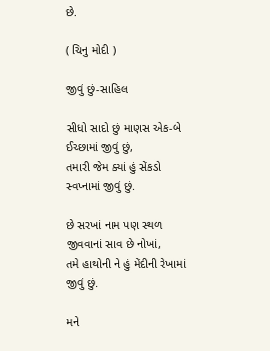છે.

( ચિનુ મોદી )

જીવું છું-સાહિલ

સીધો સાદો છું માણસ એક-બે ઈચ્છામાં જીવું છું,
તમારી જેમ ક્યાં હું સેંકડો સ્વપ્નામાં જીવું છું.

છે સરખાં નામ પણ સ્થળ જીવવાનાં સાવ છે નોખાં,
તમે હાથોની ને હું મેંદીની રેખામાં જીવું છું.

મને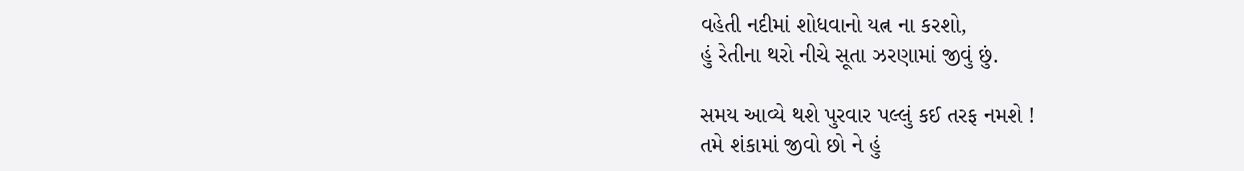વહેતી નદીમાં શોધવાનો યત્ન ના કરશો,
હું રેતીના થરો નીચે સૂતા ઝરણામાં જીવું છું.

સમય આવ્યે થશે પુરવાર પલ્લું કઈ તરફ નમશે !
તમે શંકામાં જીવો છો ને હું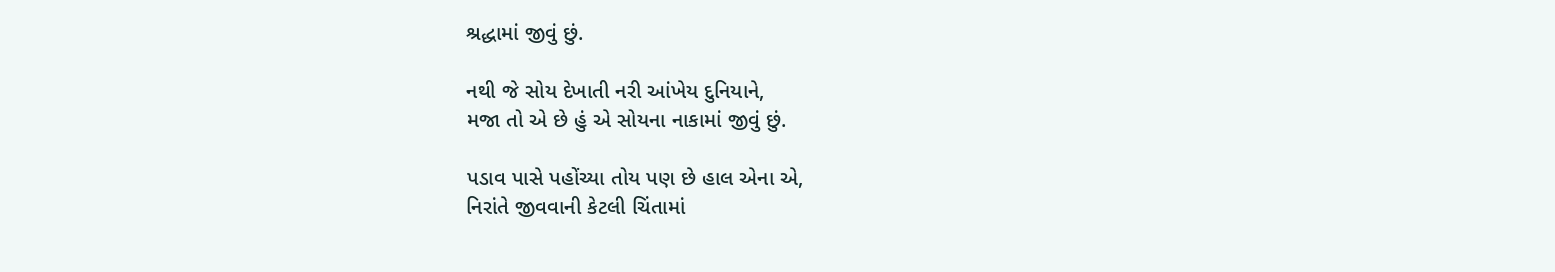શ્રદ્ધામાં જીવું છું.

નથી જે સોય દેખાતી નરી આંખેય દુનિયાને,
મજા તો એ છે હું એ સોયના નાકામાં જીવું છું.

પડાવ પાસે પહોંચ્યા તોય પણ છે હાલ એના એ,
નિરાંતે જીવવાની કેટલી ચિંતામાં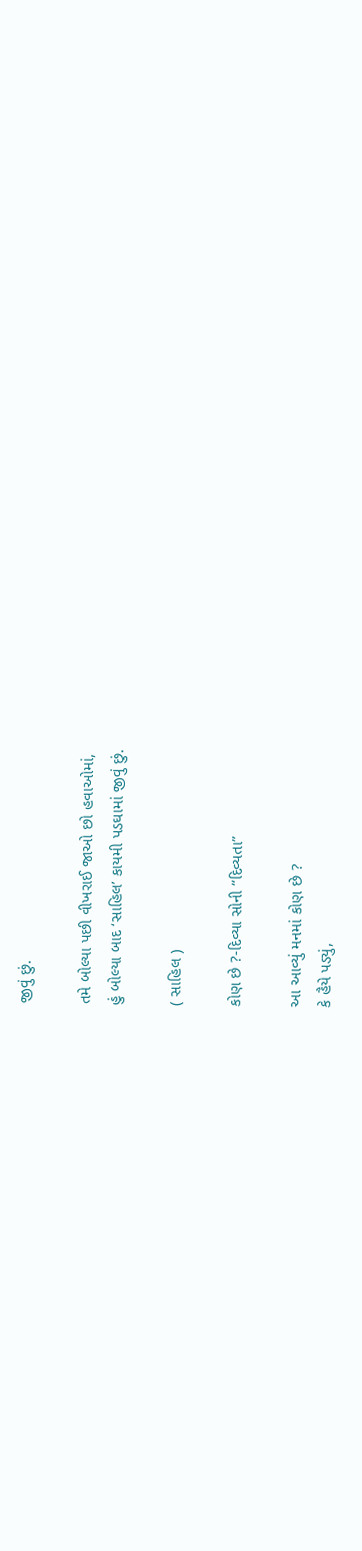જીવું છું.

તમે બોલ્યા પછી વીખરાઈ જાઓ છો હવાઓમાં,
હું બોલ્યા બાદ ‘સાહિલ’ કાયમી પડઘામાં જીવું છું.

( સાહિલ )

કોણ છે ?-દિવ્યા સોની “દિવ્યતા”

આ આવ્યું મનમાં કોણ છે ?
કે હૈયે પડ્યું,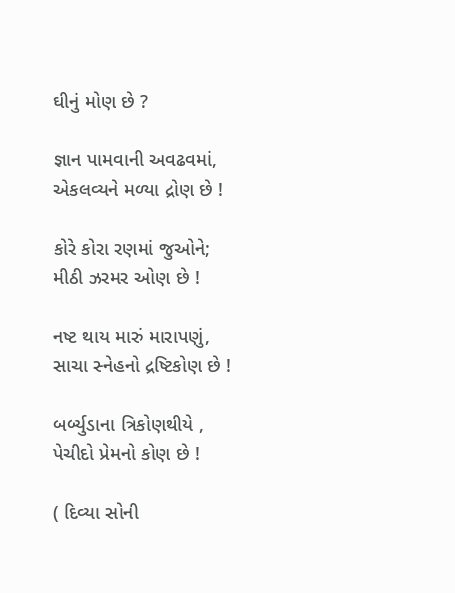ઘીનું મોણ છે ?

જ્ઞાન પામવાની અવઢવમાં,
એકલવ્યને મળ્યા દ્રોણ છે !

કોરે કોરા રણમાં જુઓને;
મીઠી ઝરમર ઓણ છે !

નષ્ટ થાય મારું મારાપણું,
સાચા સ્નેહનો દ્રષ્ટિકોણ છે !

બર્બ્યુડાના ત્રિકોણથીયે ,
પેચીદો પ્રેમનો કોણ છે !

( દિવ્યા સોની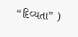“દિવ્યતા” )